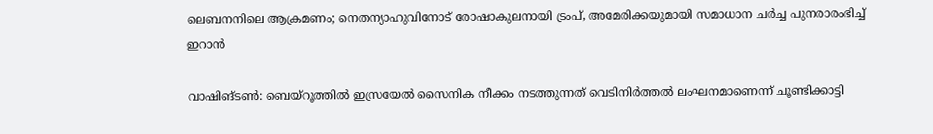ലെബനനിലെ ആക്രമണം; നെതന്യാഹുവിനോട് രോഷാകുലനായി ട്രംപ്, അമേരിക്കയുമായി സമാധാന ചർച്ച പുനരാരംഭിച്ച് ഇറാൻ

വാഷിങ്ടൺ: ബെയ്റൂത്തിൽ ഇസ്രയേൽ സൈനിക നീക്കം നടത്തുന്നത് വെടിനിർത്തൽ ലംഘനമാണെന്ന് ചൂണ്ടിക്കാട്ടി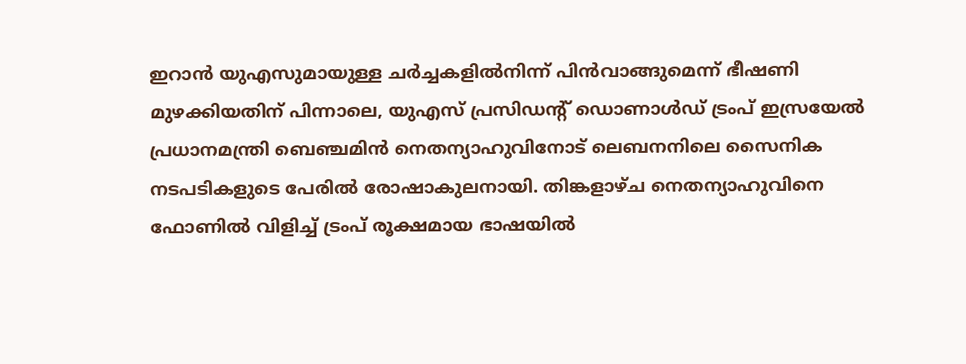ഇറാൻ യുഎസുമായുള്ള ചർച്ചകളിൽനിന്ന് പിൻവാങ്ങുമെന്ന് ഭീഷണി മുഴക്കിയതിന് പിന്നാലെ, യുഎസ് പ്രസിഡന്റ് ഡൊണാൾഡ് ട്രംപ് ഇസ്രയേൽ പ്രധാനമന്ത്രി ബെഞ്ചമിൻ നെതന്യാഹുവിനോട് ലെബനനിലെ സൈനിക നടപടികളുടെ പേരിൽ രോഷാകുലനായി. തിങ്കളാഴ്ച നെതന്യാഹുവിനെ ഫോണിൽ വിളിച്ച് ട്രംപ് രൂക്ഷമായ ഭാഷയിൽ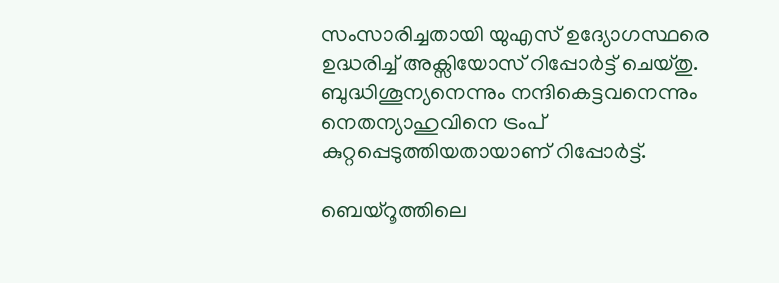സംസാരിച്ചതായി യുഎസ് ഉദ്യോഗസ്ഥരെ ഉദ്ധരിച്ച് അക്സിയോസ് റിപ്പോർട്ട് ചെയ്തു. ബുദ്ധിശൂന്യനെന്നും നന്ദികെട്ടവനെന്നും നെതന്യാഹുവിനെ ട്രംപ് കുറ്റപ്പെടുത്തിയതായാണ് റിപ്പോർട്ട്.

ബെയ്റൂത്തിലെ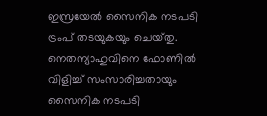ഇസ്രയേൽ സൈനിക നടപടി ട്രംപ് തടയുകയും ചെയ്‌തു. നെതന്യാഹുവിനെ ഫോണിൽ വിളിച്ച് സംസാരിച്ചതായും സൈനിക നടപടി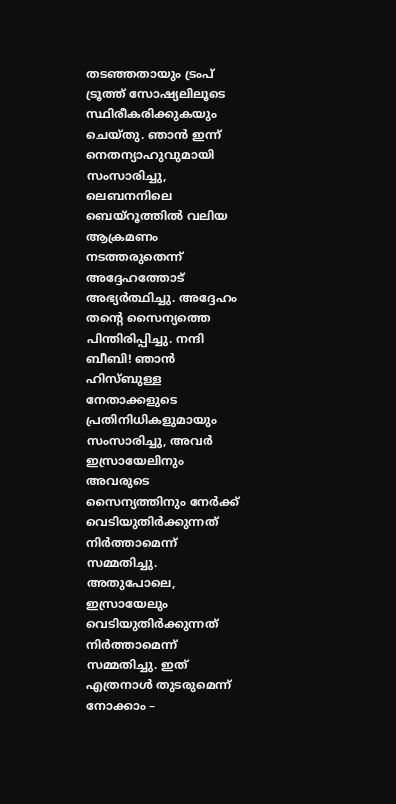തടഞ്ഞതായും ട്രംപ് ട്രൂത്ത് സോഷ്യലിലൂടെ സ്ഥിരീകരിക്കുകയും ചെയ്തു. ഞാൻ ഇന്ന് നെതന്യാഹുവുമായി സംസാരിച്ചു, ലെബനനിലെ ബെയ്റൂത്തിൽ വലിയ ആക്രമണം നടത്തരുതെന്ന് അദ്ദേഹത്തോട് അഭ്യർത്ഥിച്ചു. അദ്ദേഹം തന്റെ സൈന്യത്തെ പിന്തിരിപ്പിച്ചു. നന്ദി ബീബി! ഞാൻ ഹിസ്ബുള്ള നേതാക്കളുടെ പ്രതിനിധികളുമായും സംസാരിച്ചു, അവർ ഇസ്രായേലിനും അവരുടെ സൈന്യത്തിനും നേർക്ക് വെടിയുതിർക്കുന്നത് നിർത്താമെന്ന് സമ്മതിച്ചു. അതുപോലെ, ഇസ്രായേലും വെടിയുതിർക്കുന്നത് നിർത്താമെന്ന് സമ്മതിച്ചു. ഇത് എത്രനാൾ തുടരുമെന്ന് നോക്കാം –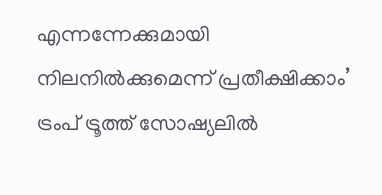എന്നന്നേക്കുമായി നിലനിൽക്കുമെന്ന് പ്രതീക്ഷിക്കാം’ ട്രംപ് ട്രൂത്ത് സോഷ്യലിൽ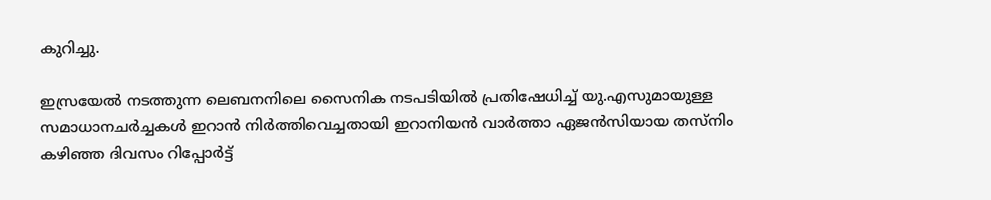കുറിച്ചു.

ഇസ്രയേൽ നടത്തുന്ന ലെബനനിലെ സൈനിക നടപടിയിൽ പ്രതിഷേധിച്ച് യു.എസുമായുള്ള സമാധാനചർച്ചകൾ ഇറാൻ നിർത്തിവെച്ചതായി ഇറാനിയൻ വാർത്താ ഏജൻസിയായ തസ്‌നിം കഴിഞ്ഞ ദിവസം റിപ്പോർട്ട്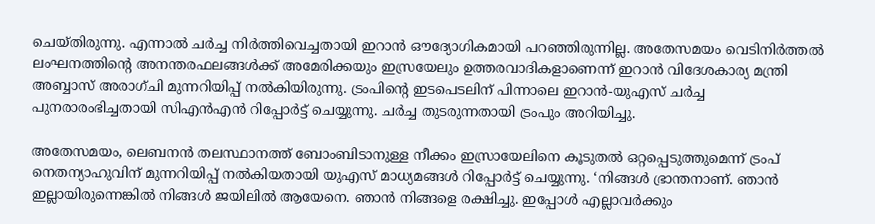ചെയ്തിരുന്നു. എന്നാൽ ചർച്ച നിർത്തിവെച്ചതായി ഇറാൻ ഔദ്യോഗികമായി പറഞ്ഞിരുന്നില്ല. അതേസമയം വെടിനിർത്തൽ ലംഘനത്തിന്റെ അനന്തരഫലങ്ങൾക്ക് അമേരിക്കയും ഇസ്രയേലും ഉത്തരവാദികളാണെന്ന് ഇറാൻ വിദേശകാര്യ മന്ത്രി അബ്ബാസ് അരാഗ്‌ചി മുന്നറിയിപ്പ് നൽകിയിരുന്നു. ട്രംപിന്റെ ഇടപെടലിന് പിന്നാലെ ഇറാൻ-യുഎസ് ചർച്ച പുനരാരംഭിച്ചതായി സിഎൻഎൻ റിപ്പോർട്ട് ചെയ്യുന്നു. ചർച്ച തുടരുന്നതായി ട്രംപും അറിയിച്ചു.

അതേസമയം, ലെബനൻ തലസ്ഥാനത്ത് ബോംബിടാനുള്ള നീക്കം ഇസ്രായേലിനെ കൂടുതൽ ഒറ്റപ്പെടുത്തുമെന്ന് ട്രംപ് നെതന്യാഹുവിന് മുന്നറിയിപ്പ് നൽകിയതായി യുഎസ് മാധ്യമങ്ങൾ റിപ്പോർട്ട് ചെയ്യുന്നു. ‘നിങ്ങൾ ഭ്രാന്തനാണ്. ഞാൻ ഇല്ലായിരുന്നെങ്കിൽ നിങ്ങൾ ജയിലിൽ ആയേനെ. ഞാൻ നിങ്ങളെ രക്ഷിച്ചു. ഇപ്പോൾ എല്ലാവർക്കും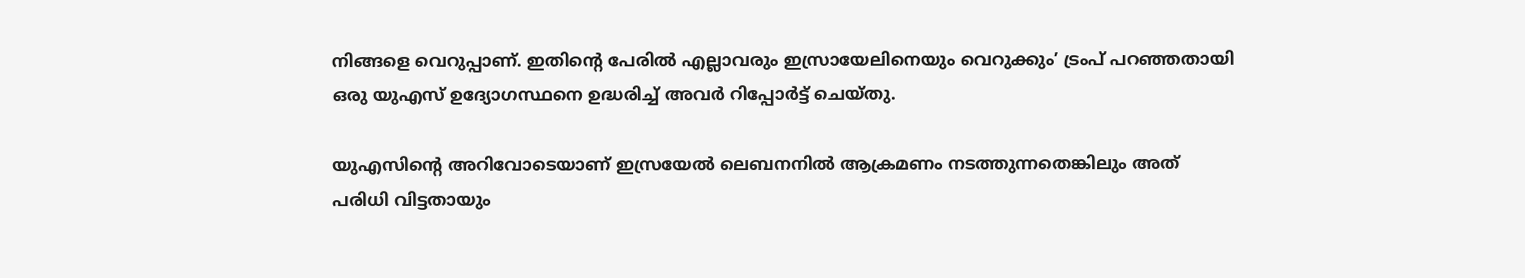നിങ്ങളെ വെറുപ്പാണ്. ഇതിന്റെ പേരിൽ എല്ലാവരും ഇസ്രായേലിനെയും വെറുക്കും’ ട്രംപ് പറഞ്ഞതായി ഒരു യുഎസ് ഉദ്യോഗസ്ഥനെ ഉദ്ധരിച്ച് അവർ റിപ്പോർട്ട് ചെയ്തു.

യുഎസിന്റെ അറിവോടെയാണ് ഇസ്രയേൽ ലെബനനിൽ ആക്രമണം നടത്തുന്നതെങ്കിലും അത് പരിധി വിട്ടതായും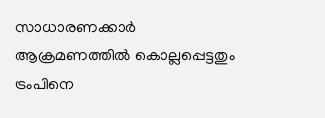സാധാരണക്കാർ ആക്രമണത്തിൽ കൊല്ലപ്പെട്ടതും ട്രംപിനെ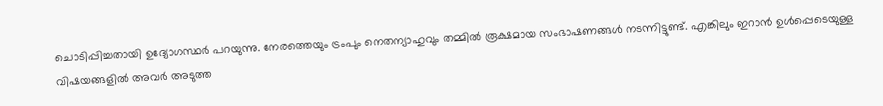ചൊടിപ്പിച്ചതായി ഉദ്യോഗസ്ഥർ പറയുന്നു. നേരത്തെയും ട്രംപും നെതന്യാഹുവും തമ്മിൽ രൂക്ഷമായ സംഭാഷണങ്ങൾ നടന്നിട്ടുണ്ട്. എങ്കിലും ഇറാൻ ഉൾപ്പെടെയുള്ള വിഷയങ്ങളിൽ അവർ അടുത്ത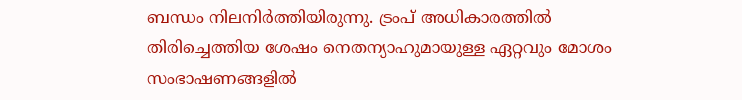ബന്ധം നിലനിർത്തിയിരുന്നു. ട്രംപ് അധികാരത്തിൽ തിരിച്ചെത്തിയ ശേഷം നെതന്യാഹുമായുള്ള ഏറ്റവും മോശം സംഭാഷണങ്ങളിൽ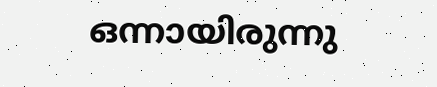ഒന്നായിരുന്നു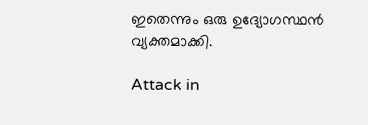ഇതെന്നും ഒരു ഉദ്യോഗസ്ഥൻ വ്യക്തമാക്കി.

Attack in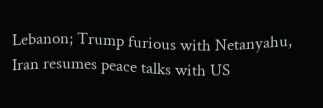Lebanon; Trump furious with Netanyahu, Iran resumes peace talks with US